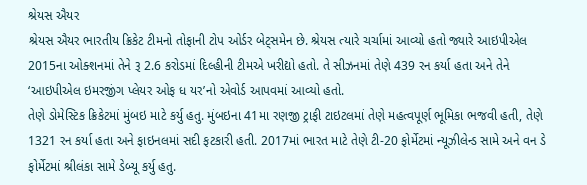શ્રેયસ ઐયર
શ્રેયસ ઐયર ભારતીય ક્રિકેટ ટીમનો તોફાની ટોપ ઓર્ડર બેટ્સમેન છે. શ્રેયસ ત્યારે ચર્ચામાં આવ્યો હતો જ્યારે આઇપીએલ 2015ના ઓક્શનમાં તેને રૂ 2.6 કરોડમાં દિલ્હીની ટીમએ ખરીદ્યો હતો. તે સીઝનમાં તેણે 439 રન કર્યા હતા અને તેને ‘આઇપીએલ ઇમરજીંગ પ્લેયર ઓફ ધ યર’નો એવોર્ડ આપવમાં આવ્યો હતો.
તેણે ડોમેસ્ટિક ક્રિકેટમાં મુંબઇ માટે કર્યુ હતુ. મુંબઇના 41મા રણજી ટ્રાફી ટાઇટલમાં તેણે મહત્વપૂર્ણ ભૂમિકા ભજવી હતી, તેણે 1321 રન કર્યા હતા અને ફાઇનલમાં સદી ફટકારી હતી. 2017માં ભારત માટે તેણે ટી-20 ફોર્મેટમાં ન્યૂઝીલેન્ડ સામે અને વન ડે ફોર્મેટમાં શ્રીલંકા સામે ડેબ્યૂ કર્યુ હતુ.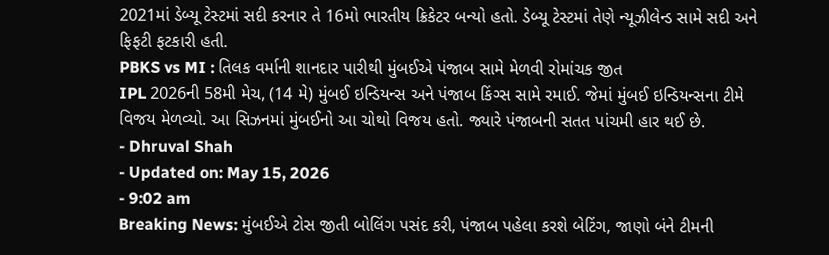2021માં ડેબ્યૂ ટેસ્ટમાં સદી કરનાર તે 16મો ભારતીય ક્રિકેટર બન્યો હતો. ડેબ્યૂ ટેસ્ટમાં તેણે ન્યૂઝીલેન્ડ સામે સદી અને ફિફટી ફટકારી હતી.
PBKS vs MI : તિલક વર્માની શાનદાર પારીથી મુંબઈએ પંજાબ સામે મેળવી રોમાંચક જીત
IPL 2026ની 58મી મેચ, (14 મે) મુંબઈ ઇન્ડિયન્સ અને પંજાબ કિંગ્સ સામે રમાઈ. જેમાં મુંબઈ ઇન્ડિયન્સના ટીમે વિજય મેળવ્યો. આ સિઝનમાં મુંબઈનો આ ચોથો વિજય હતો. જ્યારે પંજાબની સતત પાંચમી હાર થઈ છે.
- Dhruval Shah
- Updated on: May 15, 2026
- 9:02 am
Breaking News: મુંબઈએ ટોસ જીતી બોલિંગ પસંદ કરી, પંજાબ પહેલા કરશે બેટિંગ, જાણો બંને ટીમની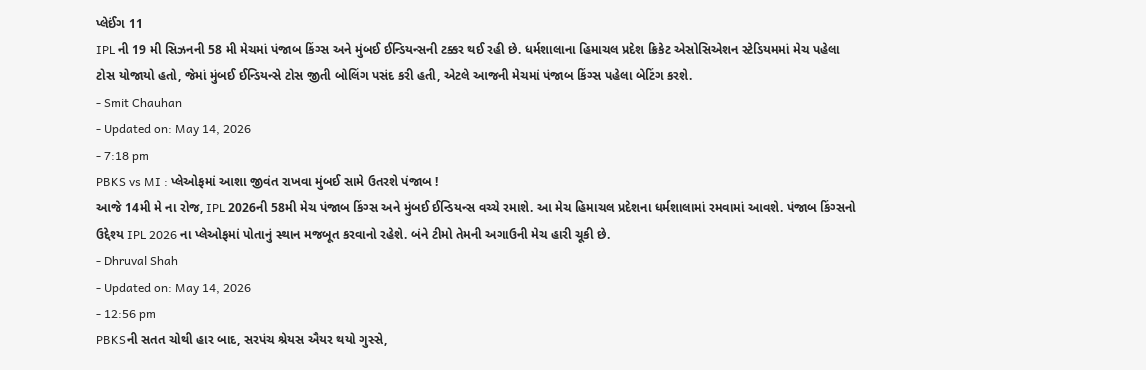પ્લેઈંગ 11
IPL ની 19 મી સિઝનની 58 મી મેચમાં પંજાબ કિંગ્સ અને મુંબઈ ઈન્ડિયન્સની ટક્કર થઈ રહી છે. ધર્મશાલાના હિમાચલ પ્રદેશ ક્રિકેટ એસોસિએશન સ્ટેડિયમમાં મેચ પહેલા ટોસ યોજાયો હતો, જેમાં મુંબઈ ઈન્ડિયન્સે ટોસ જીતી બોલિંગ પસંદ કરી હતી, એટલે આજની મેચમાં પંજાબ કિંગ્સ પહેલા બેટિંગ કરશે.
- Smit Chauhan
- Updated on: May 14, 2026
- 7:18 pm
PBKS vs MI : પ્લેઓફમાં આશા જીવંત રાખવા મુંબઈ સામે ઉતરશે પંજાબ !
આજે 14મી મે ના રોજ, IPL 2026ની 58મી મેચ પંજાબ કિંગ્સ અને મુંબઈ ઈન્ડિયન્સ વચ્ચે રમાશે. આ મેચ હિમાચલ પ્રદેશના ધર્મશાલામાં રમવામાં આવશે. પંજાબ કિંગ્સનો ઉદ્દેશ્ય IPL 2026 ના પ્લેઓફમાં પોતાનું સ્થાન મજબૂત કરવાનો રહેશે. બંને ટીમો તેમની અગાઉની મેચ હારી ચૂકી છે.
- Dhruval Shah
- Updated on: May 14, 2026
- 12:56 pm
PBKSની સતત ચોથી હાર બાદ, સરપંચ શ્રેયસ ઐયર થયો ગુસ્સે,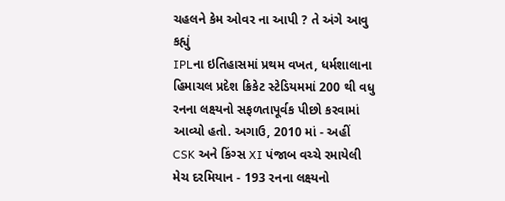ચહલને કેમ ઓવર ના આપી ? તે અંગે આવુ કહ્યું
IPLના ઇતિહાસમાં પ્રથમ વખત, ધર્મશાલાના હિમાચલ પ્રદેશ ક્રિકેટ સ્ટેડિયમમાં 200 થી વધુ રનના લક્ષ્યનો સફળતાપૂર્વક પીછો કરવામાં આવ્યો હતો. અગાઉ, 2010 માં - અહીં CSK અને કિંગ્સ XI પંજાબ વચ્ચે રમાયેલી મેચ દરમિયાન - 193 રનના લક્ષ્યનો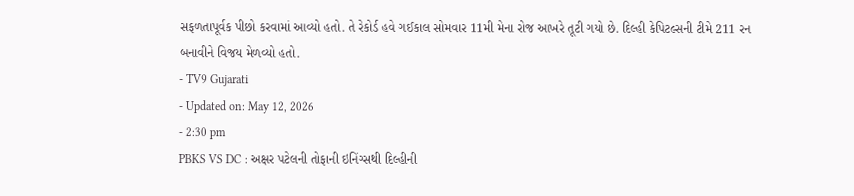સફળતાપૂર્વક પીછો કરવામાં આવ્યો હતો. તે રેકોર્ડ હવે ગઈકાલ સોમવાર 11મી મેના રોજ આખરે તૂટી ગયો છે. દિલ્હી કેપિટલ્સની ટીમે 211 રન બનાવીને વિજય મેળવ્યો હતો.
- TV9 Gujarati
- Updated on: May 12, 2026
- 2:30 pm
PBKS VS DC : અક્ષર પટેલની તોફાની ઇનિંગ્સથી દિલ્હીની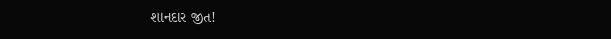શાનદાર જીત!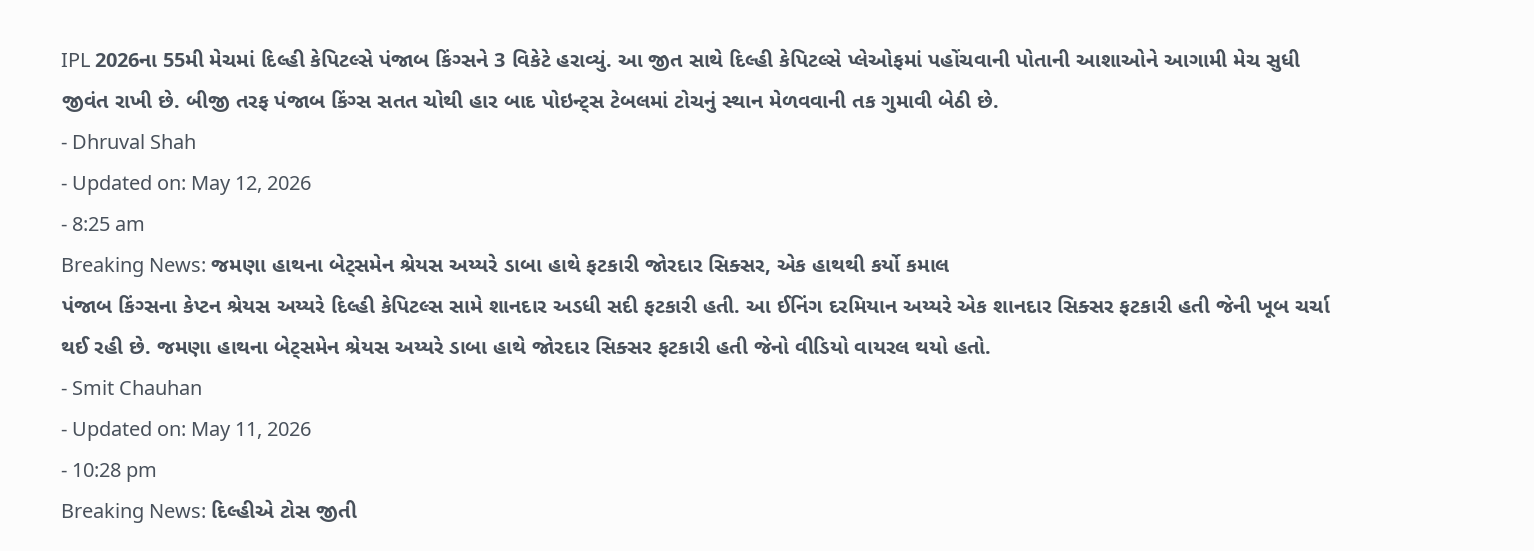IPL 2026ના 55મી મેચમાં દિલ્હી કેપિટલ્સે પંજાબ કિંગ્સને 3 વિકેટે હરાવ્યું. આ જીત સાથે દિલ્હી કેપિટલ્સે પ્લેઓફમાં પહોંચવાની પોતાની આશાઓને આગામી મેચ સુધી જીવંત રાખી છે. બીજી તરફ પંજાબ કિંગ્સ સતત ચોથી હાર બાદ પોઇન્ટ્સ ટેબલમાં ટોચનું સ્થાન મેળવવાની તક ગુમાવી બેઠી છે.
- Dhruval Shah
- Updated on: May 12, 2026
- 8:25 am
Breaking News: જમણા હાથના બેટ્સમેન શ્રેયસ અય્યરે ડાબા હાથે ફટકારી જોરદાર સિક્સર, એક હાથથી કર્યો કમાલ
પંજાબ કિંગ્સના કેપ્ટન શ્રેયસ અય્યરે દિલ્હી કેપિટલ્સ સામે શાનદાર અડધી સદી ફટકારી હતી. આ ઈનિંગ દરમિયાન અય્યરે એક શાનદાર સિક્સર ફટકારી હતી જેની ખૂબ ચર્ચા થઈ રહી છે. જમણા હાથના બેટ્સમેન શ્રેયસ અય્યરે ડાબા હાથે જોરદાર સિક્સર ફટકારી હતી જેનો વીડિયો વાયરલ થયો હતો.
- Smit Chauhan
- Updated on: May 11, 2026
- 10:28 pm
Breaking News: દિલ્હીએ ટોસ જીતી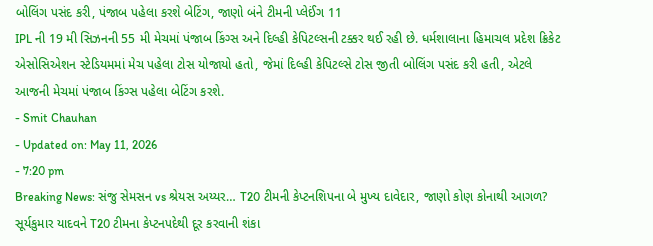બોલિંગ પસંદ કરી, પંજાબ પહેલા કરશે બેટિંગ, જાણો બંને ટીમની પ્લેઈંગ 11
IPL ની 19 મી સિઝનની 55 મી મેચમાં પંજાબ કિંગ્સ અને દિલ્હી કેપિટલ્સની ટક્કર થઈ રહી છે. ધર્મશાલાના હિમાચલ પ્રદેશ ક્રિકેટ એસોસિએશન સ્ટેડિયમમાં મેચ પહેલા ટોસ યોજાયો હતો, જેમાં દિલ્હી કેપિટલ્સે ટોસ જીતી બોલિંગ પસંદ કરી હતી, એટલે આજની મેચમાં પંજાબ કિંગ્સ પહેલા બેટિંગ કરશે.
- Smit Chauhan
- Updated on: May 11, 2026
- 7:20 pm
Breaking News: સંજુ સેમસન vs શ્રેયસ અય્યર… T20 ટીમની કેપ્ટનશિપના બે મુખ્ય દાવેદાર, જાણો કોણ કોનાથી આગળ?
સૂર્યકુમાર યાદવને T20 ટીમના કેપ્ટનપદેથી દૂર કરવાની શંકા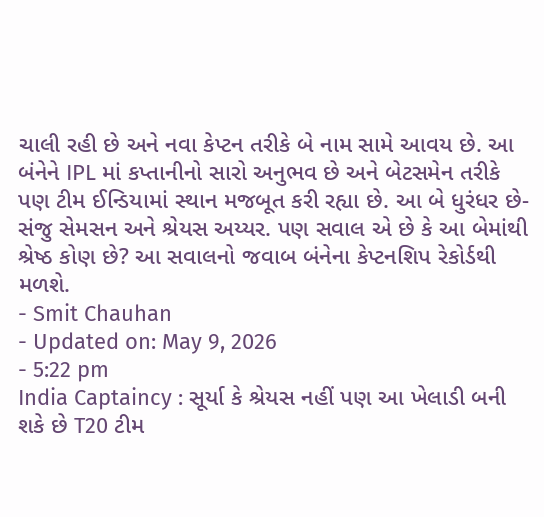ચાલી રહી છે અને નવા કેપ્ટન તરીકે બે નામ સામે આવય છે. આ બંનેને IPL માં કપ્તાનીનો સારો અનુભવ છે અને બેટસમેન તરીકે પણ ટીમ ઈન્ડિયામાં સ્થાન મજબૂત કરી રહ્યા છે. આ બે ધુરંધર છે- સંજુ સેમસન અને શ્રેયસ અય્યર. પણ સવાલ એ છે કે આ બેમાંથી શ્રેષ્ઠ કોણ છે? આ સવાલનો જવાબ બંનેના કેપ્ટનશિપ રેકોર્ડથી મળશે.
- Smit Chauhan
- Updated on: May 9, 2026
- 5:22 pm
India Captaincy : સૂર્યા કે શ્રેયસ નહીં પણ આ ખેલાડી બની શકે છે T20 ટીમ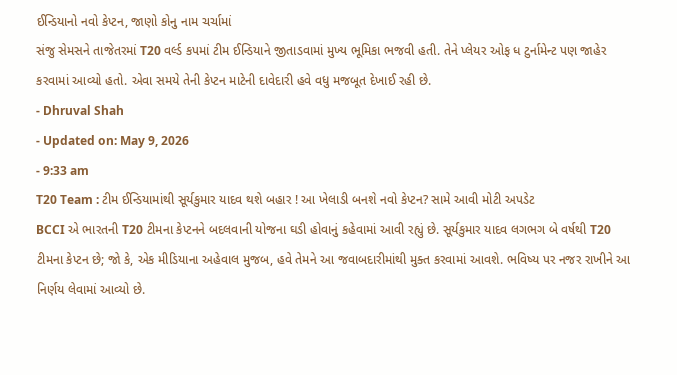ઈન્ડિયાનો નવો કેપ્ટન, જાણો કોનુ નામ ચર્ચામાં
સંજુ સેમસને તાજેતરમાં T20 વર્લ્ડ કપમાં ટીમ ઈન્ડિયાને જીતાડવામાં મુખ્ય ભૂમિકા ભજવી હતી. તેને પ્લેયર ઓફ ધ ટુર્નામેન્ટ પણ જાહેર કરવામાં આવ્યો હતો. એવા સમયે તેની કેપ્ટન માટેની દાવેદારી હવે વધુ મજબૂત દેખાઈ રહી છે.
- Dhruval Shah
- Updated on: May 9, 2026
- 9:33 am
T20 Team : ટીમ ઈન્ડિયામાંથી સૂર્યકુમાર યાદવ થશે બહાર ! આ ખેલાડી બનશે નવો કેપ્ટન? સામે આવી મોટી અપડેટ
BCCI એ ભારતની T20 ટીમના કેપ્ટનને બદલવાની યોજના ઘડી હોવાનું કહેવામાં આવી રહ્યું છે. સૂર્યકુમાર યાદવ લગભગ બે વર્ષથી T20 ટીમના કેપ્ટન છે; જો કે, એક મીડિયાના અહેવાલ મુજબ, હવે તેમને આ જવાબદારીમાંથી મુક્ત કરવામાં આવશે. ભવિષ્ય પર નજર રાખીને આ નિર્ણય લેવામાં આવ્યો છે.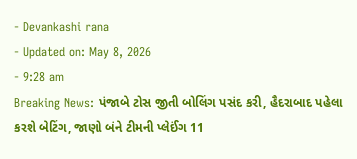- Devankashi rana
- Updated on: May 8, 2026
- 9:28 am
Breaking News: પંજાબે ટોસ જીતી બોલિંગ પસંદ કરી, હૈદરાબાદ પહેલા કરશે બેટિંગ, જાણો બંને ટીમની પ્લેઈંગ 11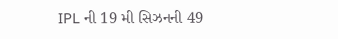IPL ની 19 મી સિઝનની 49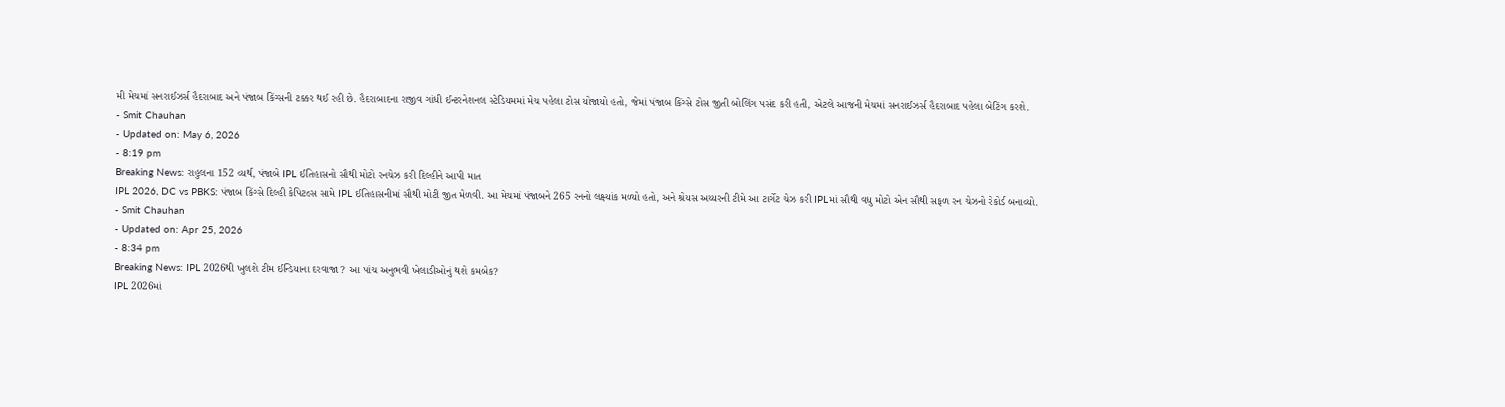મી મેચમાં સનરાઈઝર્સ હૈદરાબાદ અને પંજાબ કિંગ્સની ટક્કર થઈ રહી છે. હૈદરાબાદના રાજીવ ગાંધી ઈન્ટરનેશનલ સ્ટેડિયમમાં મેચ પહેલા ટોસ યોજાયો હતો, જેમાં પંજાબ કિંગ્સે ટોસ જીતી બોલિંગ પસંદ કરી હતી, એટલે આજની મેચમાં સનરાઈઝર્સ હૈદરાબાદ પહેલા બેટિંગ કરશે.
- Smit Chauhan
- Updated on: May 6, 2026
- 8:19 pm
Breaking News: રાહુલના 152 વ્યર્થ, પંજાબે IPL ઈતિહાસનો સૌથી મોટો રનચેઝ કરી દિલ્હીને આપી માત
IPL 2026, DC vs PBKS: પંજાબ કિંગ્સે દિલ્હી કેપિટલ્સ સામે IPL ઈતિહાસનીમાં સૌથી મોટી જીત મેળવી. આ મેચમાં પંજાબને 265 રનનો લક્ષ્યાંક મળ્યો હતો, અને શ્રેયસ અય્યરની ટીમે આ ટાર્ગેટ ચેઝ કરી IPLમાં સૌથી વધુ મોટો એન સૌથી સફળ રન ચેઝનો રેકોર્ડ બનાવ્યો.
- Smit Chauhan
- Updated on: Apr 25, 2026
- 8:34 pm
Breaking News: IPL 2026થી ખુલશે ટીમ ઈન્ડિયાના દરવાજા ? આ પાંચ અનુભવી ખેલાડીઓનું થશે કમબેક?
IPL 2026માં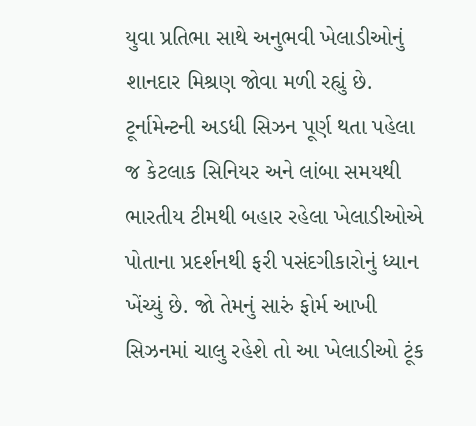યુવા પ્રતિભા સાથે અનુભવી ખેલાડીઓનું શાનદાર મિશ્રણ જોવા મળી રહ્યું છે. ટૂર્નામેન્ટની અડધી સિઝન પૂર્ણ થતા પહેલા જ કેટલાક સિનિયર અને લાંબા સમયથી ભારતીય ટીમથી બહાર રહેલા ખેલાડીઓએ પોતાના પ્રદર્શનથી ફરી પસંદગીકારોનું ધ્યાન ખેંચ્યું છે. જો તેમનું સારું ફોર્મ આખી સિઝનમાં ચાલુ રહેશે તો આ ખેલાડીઓ ટૂંક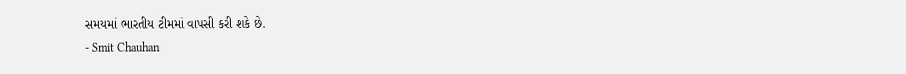સમયમાં ભારતીય ટીમમાં વાપસી કરી શકે છે.
- Smit Chauhan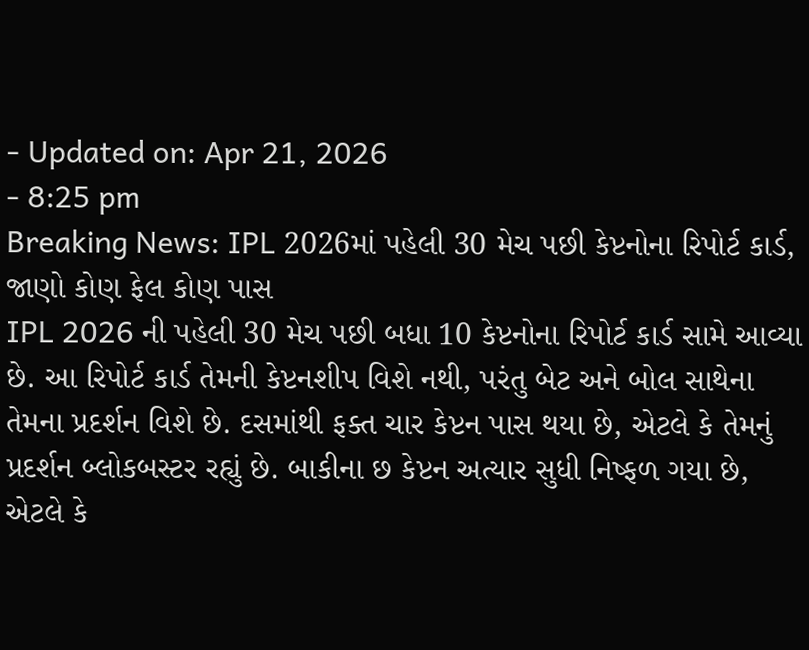- Updated on: Apr 21, 2026
- 8:25 pm
Breaking News: IPL 2026માં પહેલી 30 મેચ પછી કેપ્ટનોના રિપોર્ટ કાર્ડ, જાણો કોણ ફેલ કોણ પાસ
IPL 2026 ની પહેલી 30 મેચ પછી બધા 10 કેપ્ટનોના રિપોર્ટ કાર્ડ સામે આવ્યા છે. આ રિપોર્ટ કાર્ડ તેમની કેપ્ટનશીપ વિશે નથી, પરંતુ બેટ અને બોલ સાથેના તેમના પ્રદર્શન વિશે છે. દસમાંથી ફક્ત ચાર કેપ્ટન પાસ થયા છે, એટલે કે તેમનું પ્રદર્શન બ્લોકબસ્ટર રહ્યું છે. બાકીના છ કેપ્ટન અત્યાર સુધી નિષ્ફળ ગયા છે, એટલે કે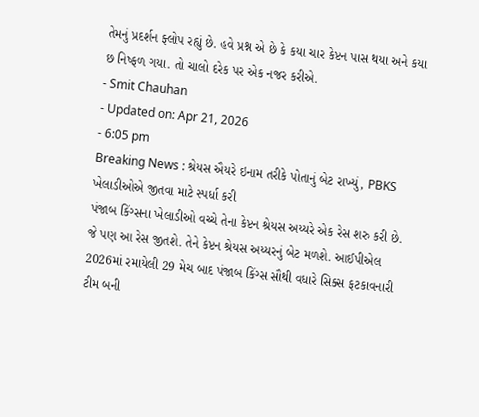તેમનું પ્રદર્શન ફ્લોપ રહ્યું છે. હવે પ્રશ્ન એ છે કે કયા ચાર કેપ્ટન પાસ થયા અને કયા છ નિષ્ફળ ગયા. તો ચાલો દરેક પર એક નજર કરીએ.
- Smit Chauhan
- Updated on: Apr 21, 2026
- 6:05 pm
Breaking News : શ્રેયસ ઐયરે ઇનામ તરીકે પોતાનું બેટ રાખ્યું, PBKS ખેલાડીઓએ જીતવા માટે સ્પર્ધા કરી
પંજાબ કિંગ્સના ખેલાડીઓ વચ્ચે તેના કેપ્ટન શ્રેયસ અય્યરે એક રેસ શરુ કરી છે. જે પણ આ રેસ જીતશે. તેને કેપ્ટન શ્રેયસ અય્યરનું બેટ મળશે. આઈપીએલ 2026માં રમાયેલી 29 મેચ બાદ પંજાબ કિંગ્સ સૌથી વધારે સિક્સ ફટકાવનારી ટીમ બની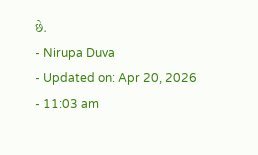છે.
- Nirupa Duva
- Updated on: Apr 20, 2026
- 11:03 am